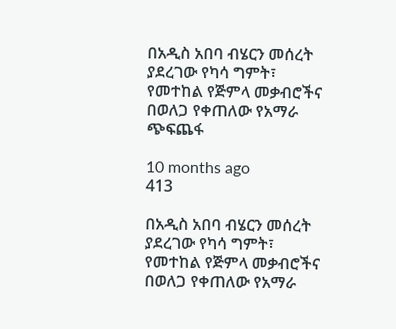በአዲስ አበባ ብሄርን መሰረት ያደረገው የካሳ ግምት፣ የመተከል የጅምላ መቃብሮችና በወለጋ የቀጠለው የአማራ ጭፍጨፋ

10 months ago
413

በአዲስ አበባ ብሄርን መሰረት ያደረገው የካሳ ግምት፣ የመተከል የጅምላ መቃብሮችና በወለጋ የቀጠለው የአማራ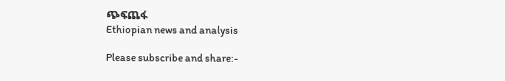ጭፍጨፋ
Ethiopian news and analysis

Please subscribe and share:-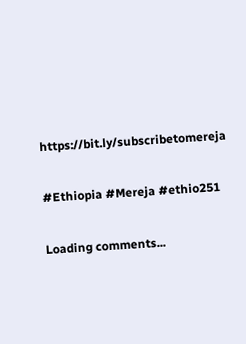https://bit.ly/subscribetomereja

#Ethiopia #Mereja #ethio251

Loading comments...